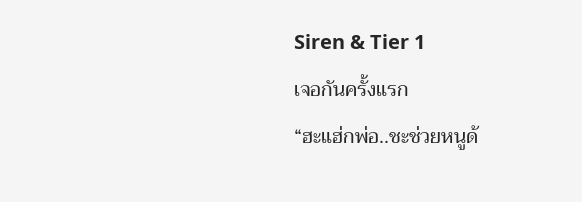Siren & Tier 1
เจอกันครั้งแรก
“ฮะแฮ่กพ่อ..ชะช่วยหนูด้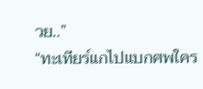วย..”
“ทะเทียร์แกไปแบกศพใคร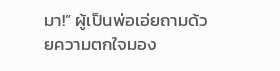มา!” ผู้เป็นพ่อเอ่ยถามด้วยความตกใจมอง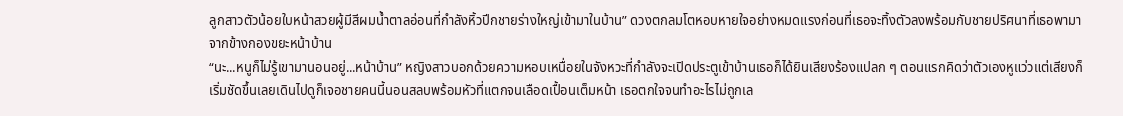ลูกสาวตัวน้อยใบหน้าสวยผู้มีสีผมน้ำตาลอ่อนที่กำลังหิ้วปีกชายร่างใหญ่เข้ามาในบ้าน” ดวงตกลมโตหอบหายใจอย่างหมดแรงก่อนที่เธอจะทิ้งตัวลงพร้อมกับชายปริศนาที่เธอพามาจากข้างกองขยะหน้าบ้าน
“นะ...หนูก็ไม่รู้เขามานอนอยู่...หน้าบ้าน” หญิงสาวบอกด้วยความหอบเหนื่อยในจังหวะที่กำลังจะเปิดประตูเข้าบ้านเธอก็ได้ยินเสียงร้องแปลก ๆ ตอนแรกคิดว่าตัวเองหูแว่วแต่เสียงก็เริ่มชัดขึ้นเลยเดินไปดูก็เจอชายคนนี้นอนสลบพร้อมหัวที่แตกจนเลือดเปื้อนเต็มหน้า เธอตกใจจนทำอะไรไม่ถูกเล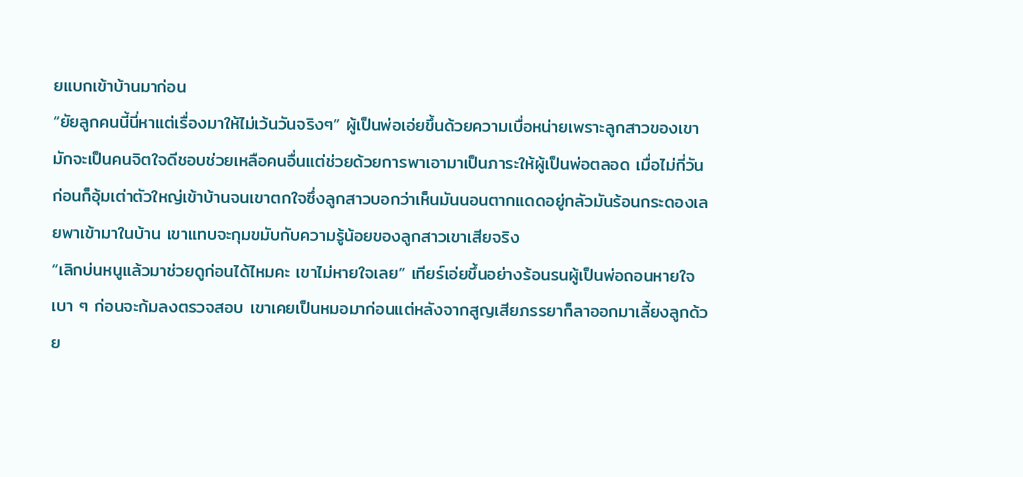ยแบกเข้าบ้านมาก่อน
“ยัยลูกคนนี้นี่หาแต่เรื่องมาให้ไม่เว้นวันจริงๆ” ผู้เป็นพ่อเอ่ยขึ้นด้วยความเบื่อหน่ายเพราะลูกสาวของเขามักจะเป็นคนจิตใจดีชอบช่วยเหลือคนอื่นแต่ช่วยด้วยการพาเอามาเป็นภาระให้ผู้เป็นพ่อตลอด เมื่อไม่กี่วันก่อนก็อุ้มเต่าตัวใหญ่เข้าบ้านจนเขาตกใจซึ่งลูกสาวบอกว่าเห็นมันนอนตากแดดอยู่กลัวมันร้อนกระดองเลยพาเข้ามาในบ้าน เขาแทบจะกุมขมับกับความรู้น้อยของลูกสาวเขาเสียจริง
“เลิกบ่นหนูแล้วมาช่วยดูก่อนได้ไหมคะ เขาไม่หายใจเลย” เทียร์เอ่ยขึ้นอย่างร้อนรนผู้เป็นพ่อถอนหายใจเบา ๆ ก่อนจะก้มลงตรวจสอบ เขาเคยเป็นหมอมาก่อนแต่หลังจากสูญเสียภรรยาก็ลาออกมาเลี้ยงลูกด้วย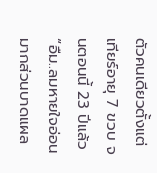ตัวคนเดียวตั้งแต่เทียร์อายุ 7 ขวบ จนตอนนี้ 23 ปีแล้ว
“อืม..ลมหายใจอ่อนมากส่วนบาดแผล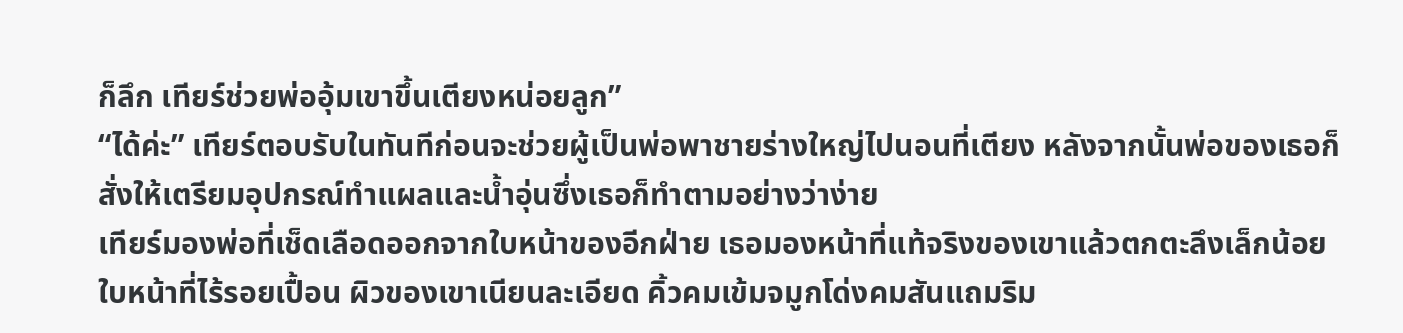ก็ลึก เทียร์ช่วยพ่ออุ้มเขาขึ้นเตียงหน่อยลูก”
“ได้ค่ะ” เทียร์ตอบรับในทันทีก่อนจะช่วยผู้เป็นพ่อพาชายร่างใหญ่ไปนอนที่เตียง หลังจากนั้นพ่อของเธอก็สั่งให้เตรียมอุปกรณ์ทำแผลและน้ำอุ่นซึ่งเธอก็ทำตามอย่างว่าง่าย
เทียร์มองพ่อที่เช็ดเลือดออกจากใบหน้าของอีกฝ่าย เธอมองหน้าที่แท้จริงของเขาแล้วตกตะลึงเล็กน้อยใบหน้าที่ไร้รอยเปื้อน ผิวของเขาเนียนละเอียด คิ้วคมเข้มจมูกโด่งคมสันแถมริม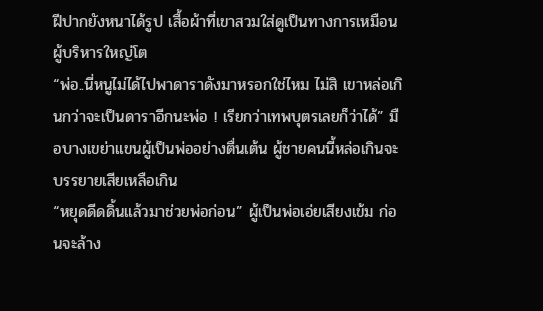ฝีปากยังหนาได้รูป เสื้อผ้าที่เขาสวมใส่ดูเป็นทางการเหมือนผู้บริหารใหญ่โต
“พ่อ..นี่หนูไม่ได้ไปพาดาราดังมาหรอกใช่ไหม ไม่สิ เขาหล่อเกินกว่าจะเป็นดาราอีกนะพ่อ ! เรียกว่าเทพบุตรเลยก็ว่าได้” มือบางเขย่าแขนผู้เป็นพ่ออย่างตื่นเต้น ผู้ชายคนนี้หล่อเกินจะบรรยายเสียเหลือเกิน
“หยุดดีดดิ้นแล้วมาช่วยพ่อก่อน” ผู้เป็นพ่อเอ่ยเสียงเข้ม ก่อนจะล้าง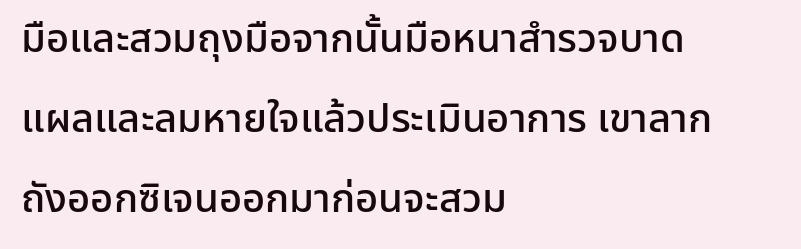มือและสวมถุงมือจากนั้นมือหนาสำรวจบาดแผลและลมหายใจแล้วประเมินอาการ เขาลากถังออกซิเจนออกมาก่อนจะสวม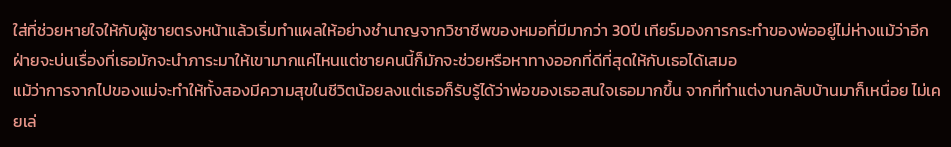ใส่ที่ช่วยหายใจให้กับผู้ชายตรงหน้าแล้วเริ่มทำแผลให้อย่างชำนาญจากวิชาชีพของหมอที่มีมากว่า 30ปี เทียร์มองการกระทำของพ่ออยู่ไม่ห่างแม้ว่าอีกฝ่ายจะบ่นเรื่องที่เธอมักจะนำภาระมาให้เขามากแค่ไหนแต่ชายคนนี้ก็มักจะช่วยหรือหาทางออกที่ดีที่สุดให้กับเธอได้เสมอ
แม้ว่าการจากไปของแม่จะทำให้ทั้งสองมีความสุขในชีวิตน้อยลงแต่เธอก็รับรู้ได้ว่าพ่อของเธอสนใจเธอมากขึ้น จากที่ทำแต่งานกลับบ้านมาก็เหนื่อย ไม่เคยเล่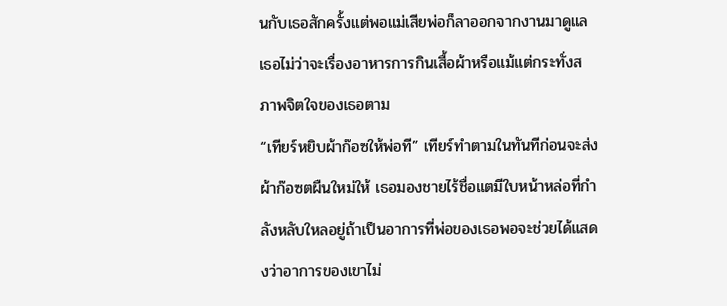นกับเธอสักครั้งแต่พอแม่เสียพ่อก็ลาออกจากงานมาดูแลเธอไม่ว่าจะเรื่องอาหารการกินเสื้อผ้าหรือแม้แต่กระทั่งสภาพจิตใจของเธอตาม
“เทียร์หยิบผ้าก๊อซให้พ่อที” เทียร์ทำตามในทันทีก่อนจะส่งผ้าก๊อซตผืนใหม่ให้ เธอมองชายไร้ชื่อแตมีใบหน้าหล่อที่กำลังหลับใหลอยู่ถ้าเป็นอาการที่พ่อของเธอพอจะช่วยได้แสดงว่าอาการของเขาไม่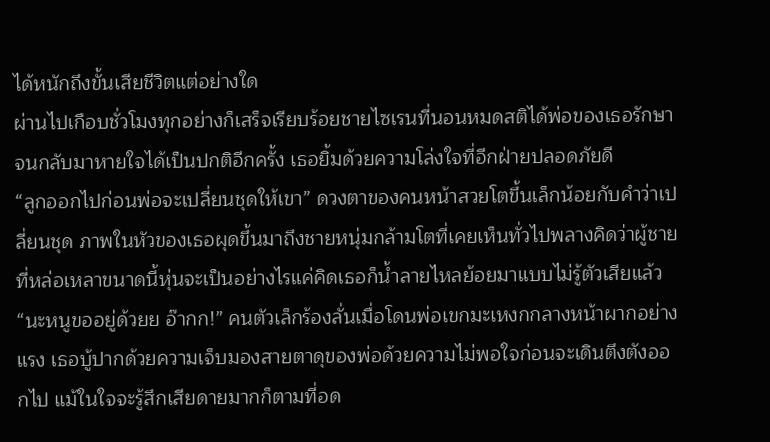ได้หนักถึงขั้นเสียชีวิตแต่อย่างใด
ผ่านไปเกือบชั่วโมงทุกอย่างก็เสร็จเรียบร้อยชายไซเรนที่นอนหมดสติได้พ่อของเธอรักษาจนกลับมาหายใจได้เป็นปกติอีกครั้ง เธอยิ้มด้วยความโล่งใจที่อีกฝ่ายปลอดภัยดี
“ลูกออกไปก่อนพ่อจะเปลี่ยนชุดให้เขา” ดวงตาของคนหน้าสวยโตขึ้นเล็กน้อยกับคำว่าเปลี่ยนชุด ภาพในหัวของเธอผุดขึ้นมาถึงชายหนุ่มกล้ามโตที่เคยเห็นทั่วไปพลางคิดว่าผู้ชายที่หล่อเหลาขนาดนี้หุ่นจะเป็นอย่างไรแค่คิดเธอก็น้ำลายไหลย้อยมาแบบไม่รู้ตัวเสียแล้ว
“นะหนูขออยู่ด้วยย อ๊ากก!” คนตัวเล็กร้องลั่นเมื่อโดนพ่อเขกมะเหงกกลางหน้าผากอย่างแรง เธอบู้ปากด้วยความเจ็บมองสายตาดุของพ่อด้วยความไม่พอใจก่อนจะเดินตึงตังออกไป แม้ในใจจะรู้สึกเสียดายมากก็ตามที่อด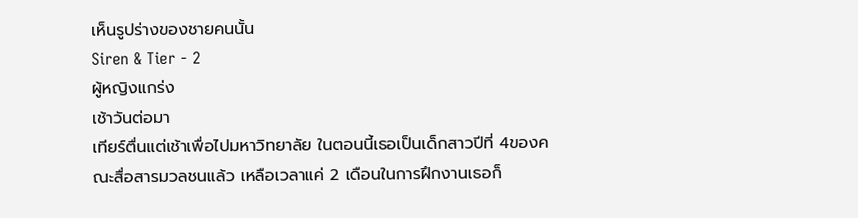เห็นรูปร่างของชายคนนั้น
Siren & Tier - 2
ผู้หญิงแกร่ง
เช้าวันต่อมา
เทียร์ตื่นแต่เช้าเพื่อไปมหาวิทยาลัย ในตอนนี้เธอเป็นเด็กสาวปีที่ 4ของคณะสื่อสารมวลชนแล้ว เหลือเวลาแค่ 2 เดือนในการฝึกงานเธอก็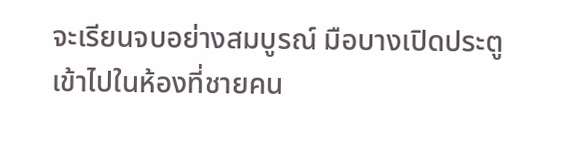จะเรียนจบอย่างสมบูรณ์ มือบางเปิดประตูเข้าไปในห้องที่ชายคน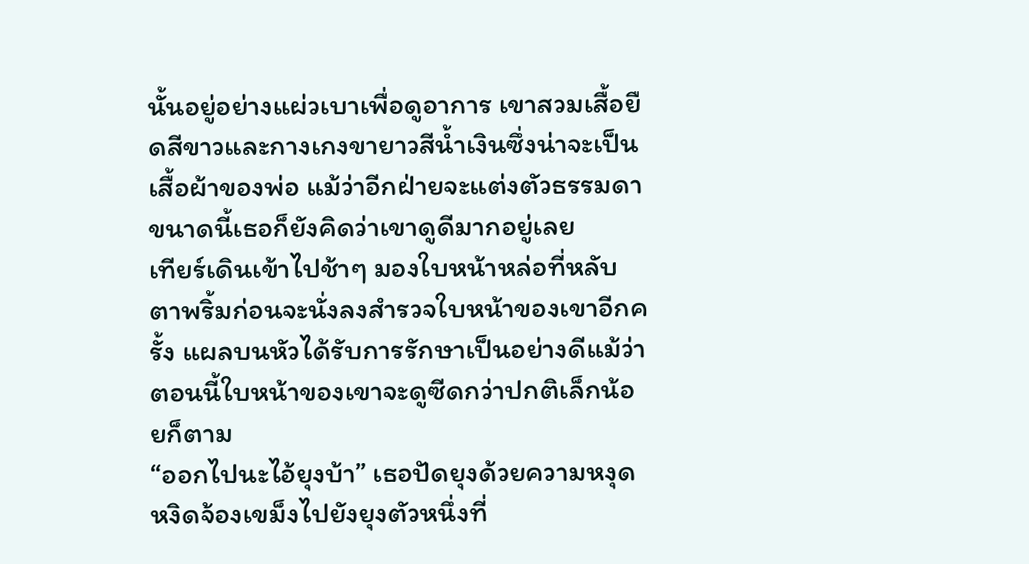นั้นอยู่อย่างแผ่วเบาเพื่อดูอาการ เขาสวมเสื้อยืดสีขาวและกางเกงขายาวสีน้ำเงินซึ่งน่าจะเป็นเสื้อผ้าของพ่อ แม้ว่าอีกฝ่ายจะแต่งตัวธรรมดาขนาดนี้เธอก็ยังคิดว่าเขาดูดีมากอยู่เลย
เทียร์เดินเข้าไปช้าๆ มองใบหน้าหล่อที่หลับตาพริ้มก่อนจะนั่งลงสำรวจใบหน้าของเขาอีกครั้ง แผลบนหัวได้รับการรักษาเป็นอย่างดีแม้ว่าตอนนี้ใบหน้าของเขาจะดูซีดกว่าปกติเล็กน้อยก็ตาม
“ออกไปนะไอ้ยุงบ้า” เธอปัดยุงด้วยความหงุดหงิดจ้องเขม็งไปยังยุงตัวหนึ่งที่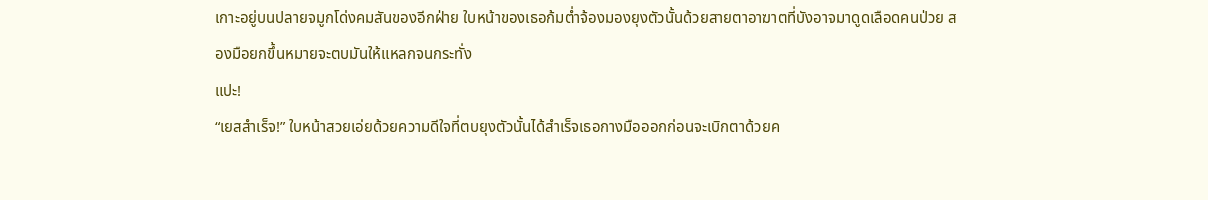เกาะอยู่บนปลายจมูกโด่งคมสันของอีกฝ่าย ใบหน้าของเธอก้มต่ำจ้องมองยุงตัวนั้นด้วยสายตาอาฆาตที่บังอาจมาดูดเลือดคนป่วย สองมือยกขึ้นหมายจะตบมันให้แหลกจนกระทั่ง
แปะ!
“เยสสำเร็จ!” ใบหน้าสวยเอ่ยด้วยความดีใจที่ตบยุงตัวนั้นได้สำเร็จเธอกางมือออกก่อนจะเบิกตาด้วยค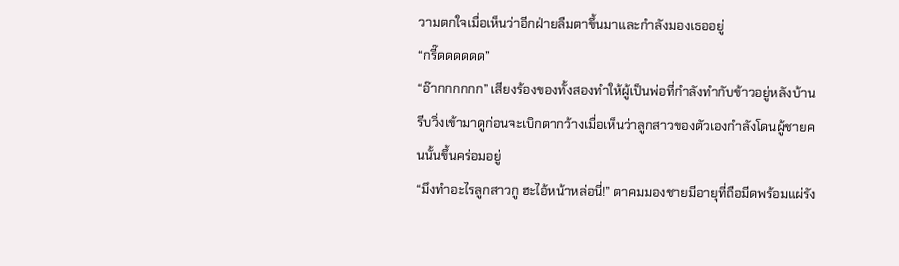วามตกใจเมื่อเห็นว่าอีกฝ่ายลืมตาขึ้นมาและกำลังมองเธออยู่
“กรี๊ดดดดดด”
“อ๊ากกกกกก” เสียงร้องของทั้งสองทำให้ผู้เป็นพ่อที่กำลังทำกับข้าวอยู่หลังบ้านรีบวิ่งเข้ามาดูก่อนจะเบิกตากว้างเมื่อเห็นว่าลูกสาวของตัวเองกำลังโดนผู้ชายคนนั้นขึ้นคร่อมอยู่
“มึงทำอะไรลูกสาวกู ฮะไอ้หน้าหล่อนี่!” ตาคมมองชายมีอายุที่ถือมีดพร้อมแผ่รัง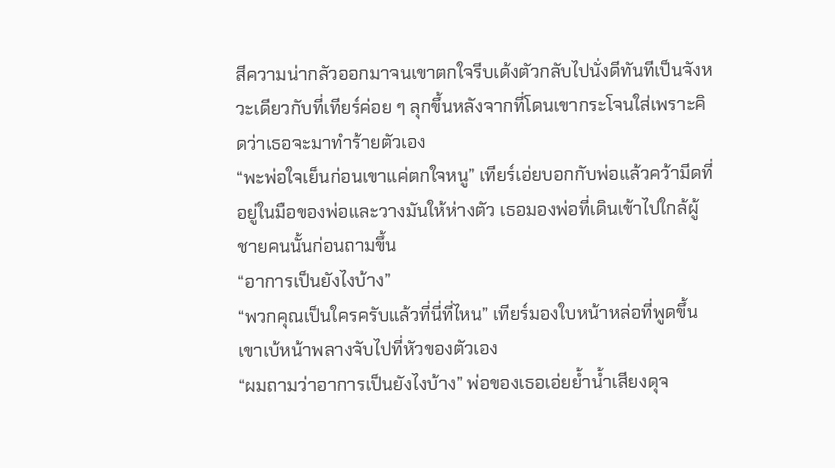สีความน่ากลัวออกมาจนเขาตกใจรีบเด้งตัวกลับไปนั่งดีทันทีเป็นจังหวะเดียวกับที่เทียร์ค่อย ๆ ลุกขึ้นหลังจากที่โดนเขากระโจนใส่เพราะคิดว่าเธอจะมาทำร้ายตัวเอง
“พะพ่อใจเย็นก่อนเขาแค่ตกใจหนู” เทียร์เอ่ยบอกกับพ่อแล้วคว้ามีดที่อยู่ในมือของพ่อและวางมันให้ห่างตัว เธอมองพ่อที่เดินเข้าไปใกล้ผู้ชายคนนั้นก่อนถามขึ้น
“อาการเป็นยังไงบ้าง”
“พวกคุณเป็นใครครับแล้วที่นี่ที่ไหน” เทียร์มองใบหน้าหล่อที่พูดขึ้นเขาเบ้หน้าพลางจับไปที่หัวของตัวเอง
“ผมถามว่าอาการเป็นยังไงบ้าง” พ่อของเธอเอ่ยย้ำน้ำเสียงดุจ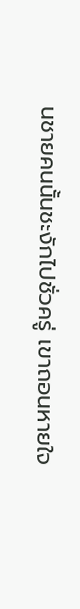นชายคนนั้นชะงักไปชั่วครู่ เขาถอนหายใจ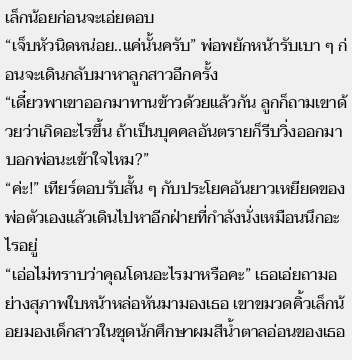เล็กน้อยก่อนจะเอ่ยตอบ
“เจ็บหัวนิดหน่อย..แค่นั้นครับ” พ่อพยักหน้ารับเบา ๆ ก่อนจะเดินกลับมาหาลูกสาวอีกครั้ง
“เดี๋ยวพาเขาออกมาทานข้าวด้วยแล้วกัน ลูกก็ถามเขาด้วยว่าเกิดอะไรขึ้น ถ้าเป็นบุคคลอันตรายก็รีบวิ่งออกมาบอกพ่อนะเข้าใจไหม?”
“ค่ะ!” เทียร์ตอบรับสั้น ๆ กับประโยคอันยาวเหยียดของพ่อตัวเองแล้วเดินไปหาอีกฝ่ายที่กำลังนั่งเหมือนนึกอะไรอยู่
“เอ่อไม่ทราบว่าคุณโดนอะไรมาหรือคะ” เธอเอ่ยถามอย่างสุภาพใบหน้าหล่อหันมามองเธอ เขาขมวดคิ้วเล็กน้อยมองเด็กสาวในชุดนักศึกษาผมสีน้ำตาลอ่อนของเธอ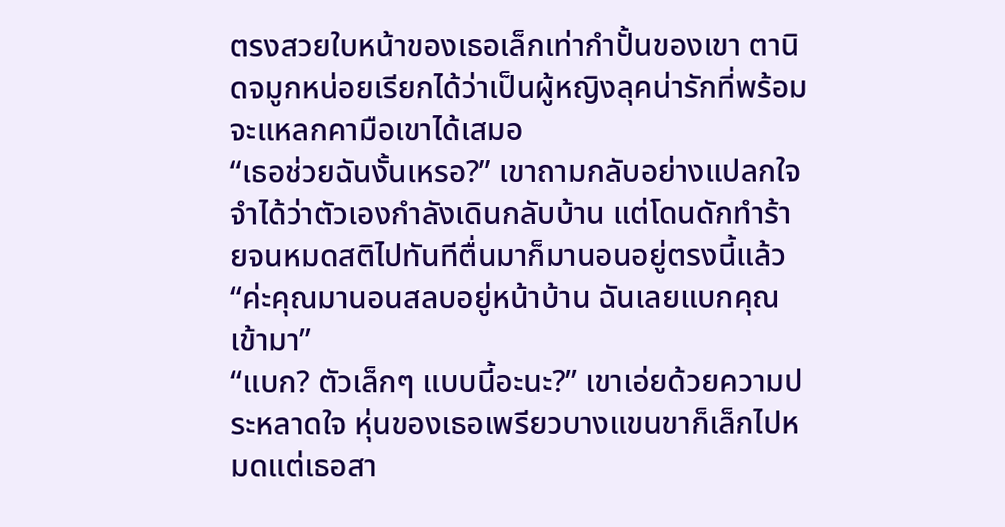ตรงสวยใบหน้าของเธอเล็กเท่ากำปั้นของเขา ตานิดจมูกหน่อยเรียกได้ว่าเป็นผู้หญิงลุคน่ารักที่พร้อมจะแหลกคามือเขาได้เสมอ
“เธอช่วยฉันงั้นเหรอ?” เขาถามกลับอย่างแปลกใจ จำได้ว่าตัวเองกำลังเดินกลับบ้าน แต่โดนดักทำร้ายจนหมดสติไปทันทีตื่นมาก็มานอนอยู่ตรงนี้แล้ว
“ค่ะคุณมานอนสลบอยู่หน้าบ้าน ฉันเลยแบกคุณเข้ามา”
“แบก? ตัวเล็กๆ แบบนี้อะนะ?” เขาเอ่ยด้วยความประหลาดใจ หุ่นของเธอเพรียวบางแขนขาก็เล็กไปหมดแต่เธอสา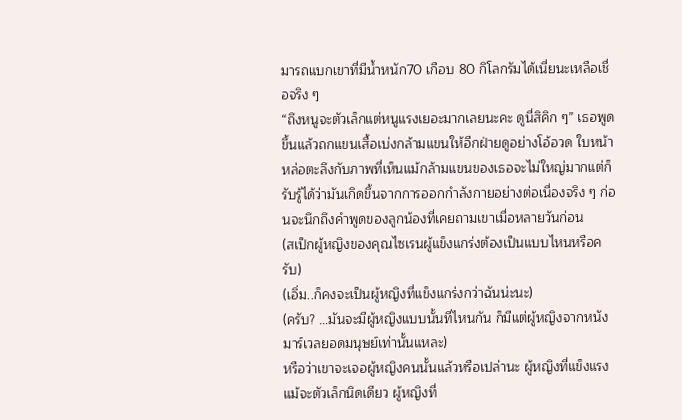มารถแบกเขาที่มีน้ำหนัก70 เกือบ 80 กิโลกรัมได้เนี่ยนะเหลือเชื่อจริง ๆ
“ถึงหนูจะตัวเล็กแต่หนูแรงเยอะมากเลยนะคะ ดูนี่สิคิก ๆ” เธอพูดขึ้นแล้วถกแขนเสื้อเบ่งกล้ามแขนให้อีกฝ่ายดูอย่างโอ้อวด ใบหน้าหล่อตะลึงกับภาพที่เห็นแม้กล้ามแขนของเธอจะไม่ใหญ่มากแต่ก็รับรู้ได้ว่ามันเกิดขึ้นจากการออกกำลังกายอย่างต่อเนื่องจริง ๆ ก่อนจะนึกถึงคำพูดของลูกน้องที่เคยถามเขาเมื่อหลายวันก่อน
(สเป็กผู้หญิงของคุณไซเรนผู้แข็งแกร่งต้องเป็นแบบไหนหรือครับ)
(เอิ่ม..ก็คงจะเป็นผู้หญิงที่แข็งแกร่งกว่าฉันน่ะนะ)
(ครับ? …มันจะมีผู้หญิงแบบนั้นที่ไหนกัน ก็มีแต่ผู้หญิงจากหนังมาร์เวลยอดมนุษย์เท่านั้นแหละ)
หรือว่าเขาจะเจอผู้หญิงคนนั้นแล้วหรือเปล่านะ ผู้หญิงที่แข็งแรงแม้จะตัวเล็กนิดเดียว ผู้หญิงที่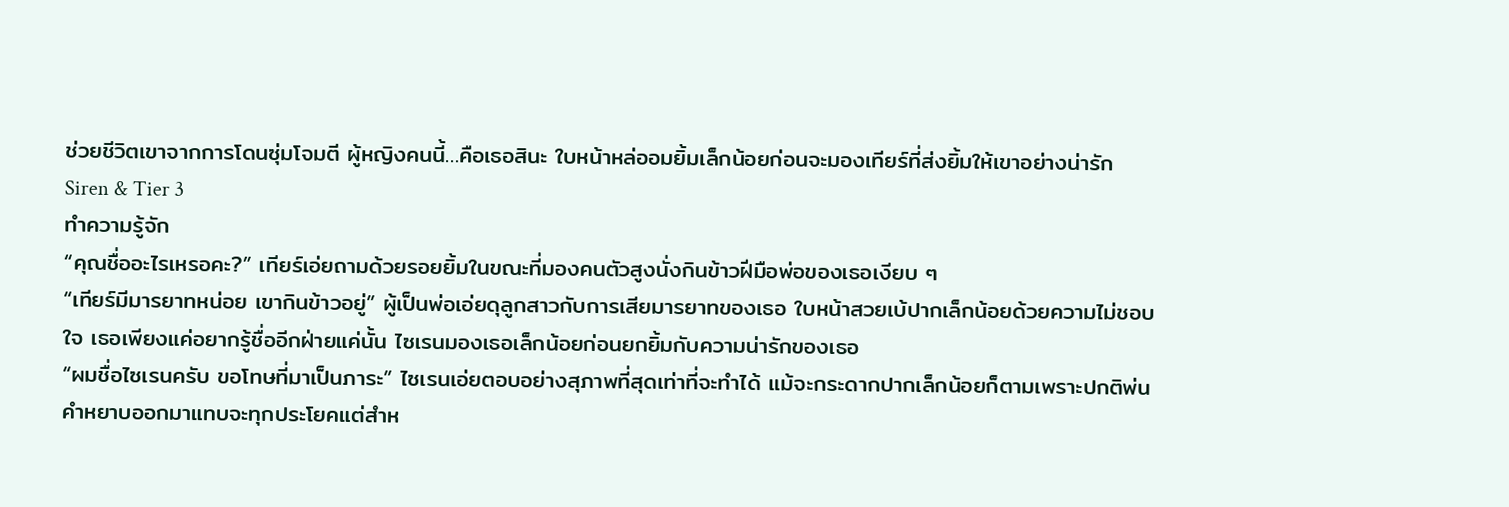ช่วยชีวิตเขาจากการโดนซุ่มโจมตี ผู้หญิงคนนี้…คือเธอสินะ ใบหน้าหล่ออมยิ้มเล็กน้อยก่อนจะมองเทียร์ที่ส่งยิ้มให้เขาอย่างน่ารัก
Siren & Tier 3
ทำความรู้จัก
“คุณชื่ออะไรเหรอคะ?” เทียร์เอ่ยถามด้วยรอยยิ้มในขณะที่มองคนตัวสูงนั่งกินข้าวฝีมือพ่อของเธอเงียบ ๆ
“เทียร์มีมารยาทหน่อย เขากินข้าวอยู่” ผู้เป็นพ่อเอ่ยดุลูกสาวกับการเสียมารยาทของเธอ ใบหน้าสวยเบ้ปากเล็กน้อยด้วยความไม่ชอบใจ เธอเพียงแค่อยากรู้ชื่ออีกฝ่ายแค่นั้น ไซเรนมองเธอเล็กน้อยก่อนยกยิ้มกับความน่ารักของเธอ
“ผมชื่อไซเรนครับ ขอโทษที่มาเป็นภาระ” ไซเรนเอ่ยตอบอย่างสุภาพที่สุดเท่าที่จะทำได้ แม้จะกระดากปากเล็กน้อยก็ตามเพราะปกติพ่นคำหยาบออกมาแทบจะทุกประโยคแต่สำห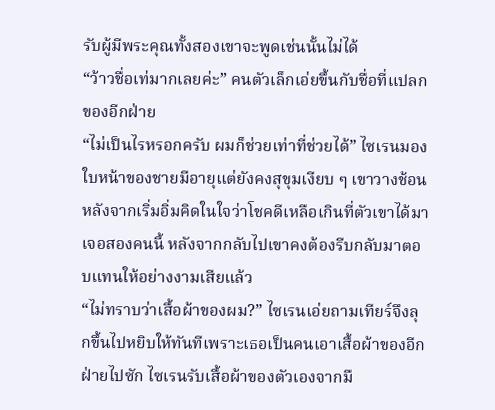รับผู้มีพระคุณทั้งสองเขาจะพูดเช่นนั้นไม่ได้
“ว้าวชื่อเท่มากเลยค่ะ” คนตัวเล็กเอ่ยขึ้นกับชื่อที่แปลกของอีกฝ่าย
“ไม่เป็นไรหรอกครับ ผมก็ช่วยเท่าที่ช่วยได้” ไซเรนมองใบหน้าของชายมีอายุแต่ยังคงสุขุมเงียบ ๆ เขาวางช้อนหลังจากเริ่มอิ่มคิดในใจว่าโชคดีเหลือเกินที่ตัวเขาได้มาเจอสองคนนี้ หลังจากกลับไปเขาคงต้องรีบกลับมาตอบแทนให้อย่างงามเสียแล้ว
“ไม่ทราบว่าเสื้อผ้าของผม?” ไซเรนเอ่ยถามเทียร์จึงลุกขึ้นไปหยิบให้ทันทีเพราะเธอเป็นคนเอาเสื้อผ้าของอีกฝ่ายไปซัก ไซเรนรับเสื้อผ้าของตัวเองจากมื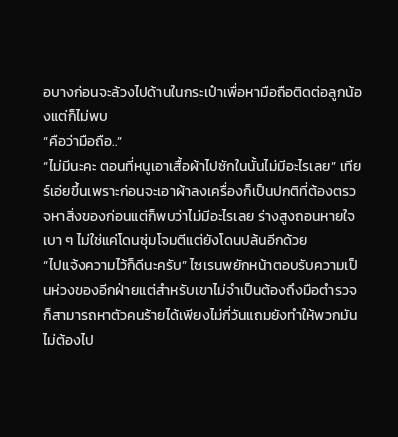อบางก่อนจะล้วงไปด้านในกระเป๋าเพื่อหามือถือติดต่อลูกน้องแต่ก็ไม่พบ
“คือว่ามือถือ..”
“ไม่มีนะคะ ตอนที่หนูเอาเสื้อผ้าไปซักในนั้นไม่มีอะไรเลย” เทียร์เอ่ยขึ้นเพราะก่อนจะเอาผ้าลงเครื่องก็เป็นปกติที่ต้องตรวจหาสิ่งของก่อนแต่ก็พบว่าไม่มีอะไรเลย ร่างสูงถอนหายใจเบา ๆ ไม่ใช่แค่โดนซุ่มโจมตีแต่ยังโดนปล้นอีกด้วย
“ไปแจ้งความไว้ก็ดีนะครับ” ไซเรนพยักหน้าตอบรับความเป็นห่วงของอีกฝ่ายแต่สำหรับเขาไม่จำเป็นต้องถึงมือตำรวจก็สามารถหาตัวคนร้ายได้เพียงไม่กี่วันแถมยังทำให้พวกมันไม่ต้องไป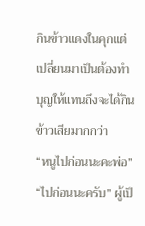กินข้าวแดงในคุกแต่เปลี่ยนมาเป็นต้องทำบุญให้แทนถึงจะได้กินข้าวเสียมากกว่า
“หนูไปก่อนนะคะพ่อ”
“ไปก่อนนะครับ” ผู้เป็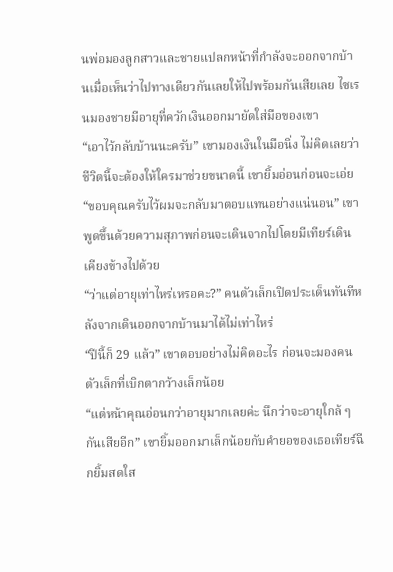นพ่อมองลูกสาวและชายแปลกหน้าที่กำลังจะออกจากบ้านเมื่อเห็นว่าไปทางเดียวกันเลยให้ไปพร้อมกันเสียเลย ไซเรนมองชายมีอายุที่ควักเงินออกมายัดใส่มือของเขา
“เอาไว้กลับบ้านนะครับ” เขามองเงินในมือนิ่ง ไม่คิดเลยว่าชีวิตนี้จะต้องให้ใครมาช่วยขนาดนี้ เขายิ้มอ่อนก่อนจะเอ่ย
“ขอบคุณครับไว้ผมจะกลับมาตอบแทนอย่างแน่นอน” เขาพูดขึ้นด้วยความสุภาพก่อนจะเดินจากไปโดยมีเทียร์เดินเคียงข้างไปด้วย
“ว่าแต่อายุเท่าไหร่เหรอคะ?” คนตัวเล็กเปิดประเด็นทันทีหลังจากเดินออกจากบ้านมาได้ไม่เท่าไหร่
“ปีนี้ก็ 29 แล้ว” เขาตอบอย่างไม่คิดอะไร ก่อนจะมองคนตัวเล็กที่เบิกตากว้างเล็กน้อย
“แต่หน้าคุณอ่อนกว่าอายุมากเลยค่ะ นึกว่าจะอายุใกล้ ๆ กันเสียอีก” เขายิ้มออกมาเล็กน้อยกับคำยอของเธอเทียร์ฉีกยิ้มสดใส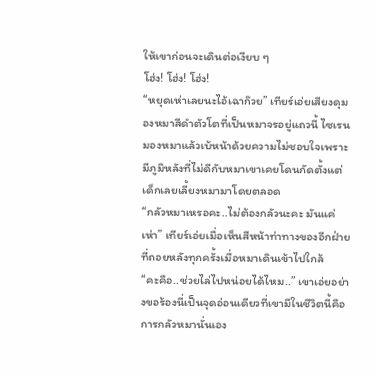ให้เขาก่อนจะเดินต่อเงียบ ๆ
โฮ่ง! โฮ่ง! โฮ่ง!
“หยุดเห่าเลยนะไอ้เฉาก๊วย” เทียร์เอ่ยเสียงดุมองหมาสีดำตัวโตที่เป็นหมาจรอยู่แถวนี้ ไซเรนมองหมาแล้วเบ้หน้าด้วยความไม่ชอบใจเพราะมีภูมิหลังที่ไม่ดีกับหมาเขาเคยโดนกัดตั้งแต่เด็กเลยเลี้ยงหมามาโดยตลอด
“กลัวหมาเหรอคะ..ไม่ต้องกลัวนะคะ มันแค่เห่า” เทียร์เอ่ยเมื่อเห็นสีหน้าท่าทางของอีกฝ่ายที่ถอยหลังทุกครั้งเมื่อหมาเดินเข้าไปใกล้
“คะคือ..ช่วยไล่ไปหน่อยได้ไหม..” เขาเอ่ยอย่างขอร้องนี่เป็นจุดอ่อนเดียวที่เขามีในชีวิตนี้คือการกลัวหมานั่นเอง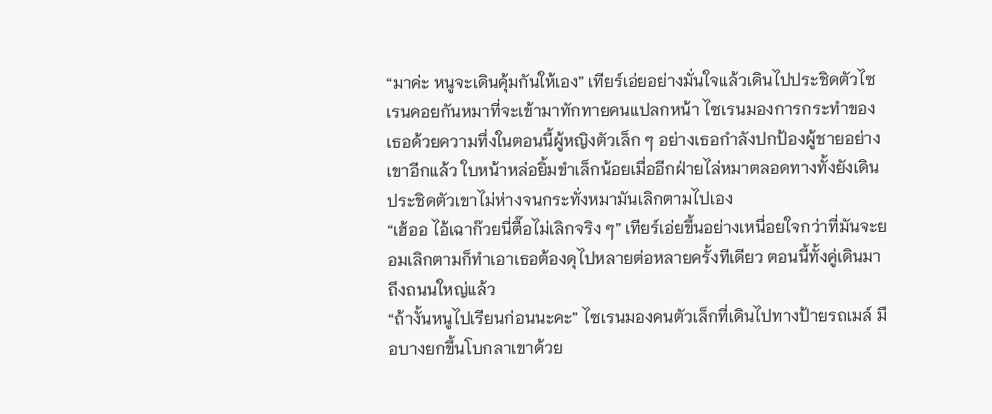“มาค่ะ หนูจะเดินคุ้มกันให้เอง” เทียร์เอ่ยอย่างมั่นใจแล้วเดินไปประชิดตัวไซเรนคอยกันหมาที่จะเข้ามาทักทายคนแปลกหน้า ไซเรนมองการกระทำของเธอด้วยความทึ่งในตอนนี้ผู้หญิงตัวเล็ก ๆ อย่างเธอกำลังปกป้องผู้ชายอย่างเขาอีกแล้ว ใบหน้าหล่อยิ้มขำเล็กน้อยเมื่ออีกฝ่ายไล่หมาตลอดทางทั้งยังเดินประชิดตัวเขาไม่ห่างจนกระทั่งหมามันเลิกตามไปเอง
“เฮ้ออ ไอ้เฉาก๊วยนี่ตื๊อไม่เลิกจริง ๆ” เทียร์เอ่ยขึ้นอย่างเหนื่อยใจกว่าที่มันจะยอมเลิกตามก็ทำเอาเธอต้องดุไปหลายต่อหลายครั้งทีเดียว ตอนนี้ทั้งคู่เดินมาถึงถนนใหญ่แล้ว
“ถ้างั้นหนูไปเรียนก่อนนะคะ” ไซเรนมองคนตัวเล็กที่เดินไปทางป้ายรถเมล์ มือบางยกขึ้นโบกลาเขาด้วย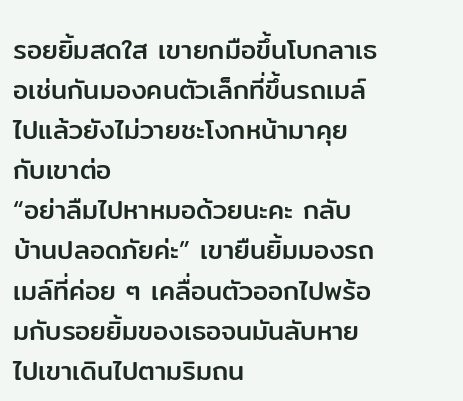รอยยิ้มสดใส เขายกมือขึ้นโบกลาเธอเช่นกันมองคนตัวเล็กที่ขึ้นรถเมล์ไปแล้วยังไม่วายชะโงกหน้ามาคุยกับเขาต่อ
“อย่าลืมไปหาหมอด้วยนะคะ กลับบ้านปลอดภัยค่ะ” เขายืนยิ้มมองรถเมล์ที่ค่อย ๆ เคลื่อนตัวออกไปพร้อมกับรอยยิ้มของเธอจนมันลับหายไปเขาเดินไปตามริมถน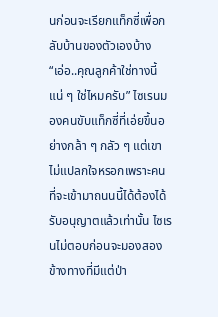นก่อนจะเรียกแท็กซี่เพื่อกลับบ้านของตัวเองบ้าง
“เอ่อ..คุณลูกค้าใช่ทางนี้แน่ ๆ ใช่ไหมครับ” ไซเรนมองคนขับแท็กซี่ที่เอ่ยขึ้นอย่างกล้า ๆ กลัว ๆ แต่เขาไม่แปลกใจหรอกเพราะคนที่จะเข้ามาถนนนี้ได้ต้องได้รับอนุญาตแล้วเท่านั้น ไซเรนไม่ตอบก่อนจะมองสองข้างทางที่มีแต่ป่า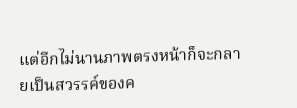แต่อีกไม่นานภาพตรงหน้าก็จะกลายเป็นสวรรค์ของค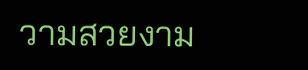วามสวยงาม